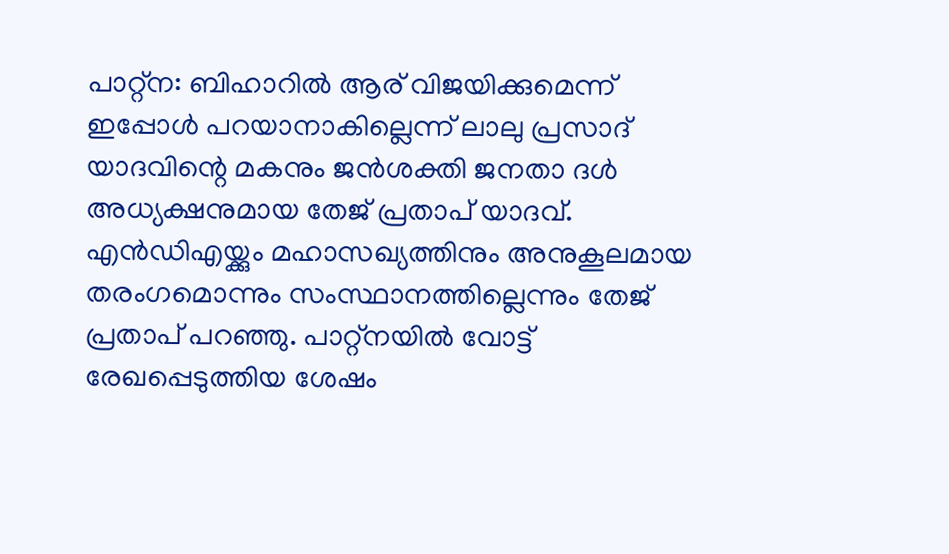പാറ്റ്ന: ബിഹാറിൽ ആര് വിജയിക്കുമെന്ന് ഇപ്പോൾ പറയാനാകില്ലെന്ന് ലാലു പ്രസാദ് യാദവിന്റെ മകനും ജൻശക്തി ജനതാ ദൾ അധ്യക്ഷനുമായ തേജ് പ്രതാപ് യാദവ്. എൻഡിഎയ്ക്കും മഹാസഖ്യത്തിനും അനുകൂലമായ തരംഗമൊന്നും സംസ്ഥാനത്തില്ലെന്നും തേജ് പ്രതാപ് പറഞ്ഞു. പാറ്റ്നയിൽ വോട്ട് രേഖപ്പെടുത്തിയ ശേഷം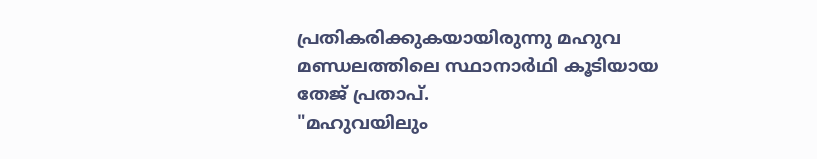പ്രതികരിക്കുകയായിരുന്നു മഹുവ മണ്ഡലത്തിലെ സ്ഥാനാർഥി കൂടിയായ തേജ് പ്രതാപ്.
"മഹുവയിലും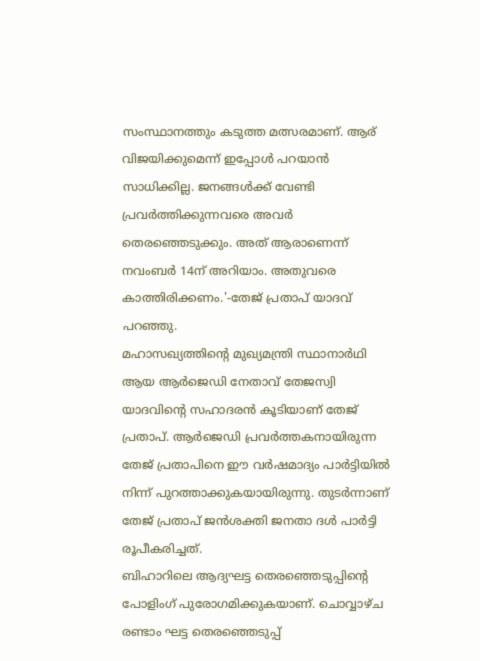സംസ്ഥാനത്തും കടുത്ത മത്സരമാണ്. ആര് വിജയിക്കുമെന്ന് ഇപ്പോൾ പറയാൻ സാധിക്കില്ല. ജനങ്ങൾക്ക് വേണ്ടി പ്രവർത്തിക്കുന്നവരെ അവർ തെരഞ്ഞെടുക്കും. അത് ആരാണെന്ന് നവംബർ 14ന് അറിയാം. അതുവരെ കാത്തിരിക്കണം.'-തേജ് പ്രതാപ് യാദവ് പറഞ്ഞു.
മഹാസഖ്യത്തിന്റെ മുഖ്യമന്ത്രി സ്ഥാനാർഥി ആയ ആർജെഡി നേതാവ് തേജസ്വി യാദവിന്റെ സഹാദരൻ കൂടിയാണ് തേജ് പ്രതാപ്. ആർജെഡി പ്രവർത്തകനായിരുന്ന തേജ് പ്രതാപിനെ ഈ വർഷമാദ്യം പാർട്ടിയിൽ നിന്ന് പുറത്താക്കുകയായിരുന്നു. തുടർന്നാണ് തേജ് പ്രതാപ് ജൻശക്തി ജനതാ ദൾ പാർട്ടി രൂപീകരിച്ചത്.
ബിഹാറിലെ ആദ്യഘട്ട തെരഞ്ഞെടുപ്പിന്റെ പോളിംഗ് പുരോഗമിക്കുകയാണ്. ചൊവ്വാഴ്ച രണ്ടാം ഘട്ട തെരഞ്ഞെടുപ്പ്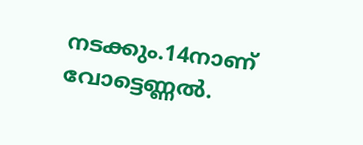നടക്കും.14നാണ് വോട്ടെണ്ണൽ.